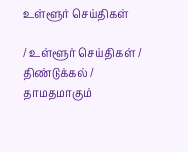உள்ளூர் செய்திகள்

/ உள்ளூர் செய்திகள் / திண்டுக்கல் / தாமதமாகும்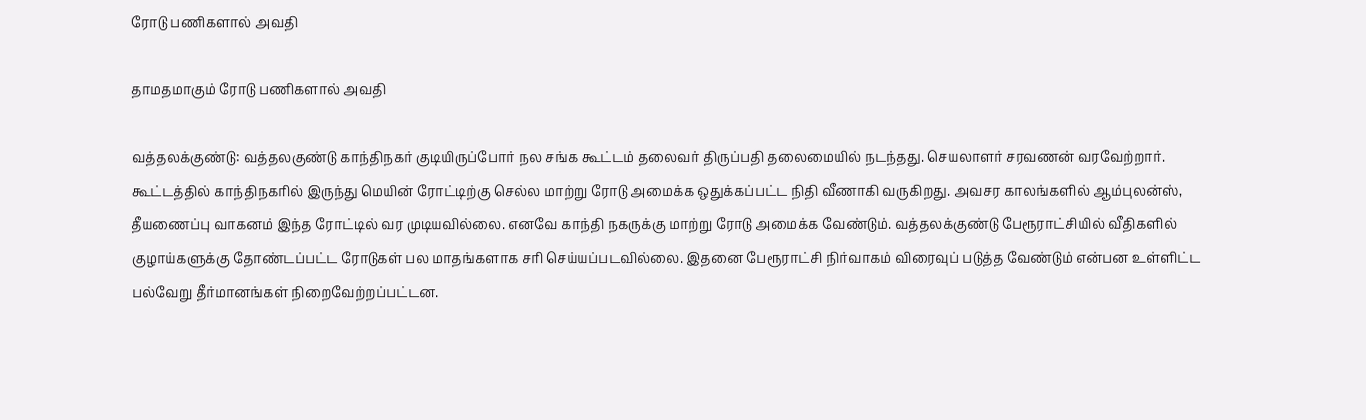ரோடு பணிகளால் அவதி

தாமதமாகும் ரோடு பணிகளால் அவதி

வத்தலக்குண்டு: வத்தலகுண்டு காந்திநகர் குடியிருப்போர் நல சங்க கூட்டம் தலைவர் திருப்பதி தலைமையில் நடந்தது. செயலாளர் சரவணன் வரவேற்றார். கூட்டத்தில் காந்திநகரில் இருந்து மெயின் ரோட்டிற்கு செல்ல மாற்று ரோடு அமைக்க ஒதுக்கப்பட்ட நிதி வீணாகி வருகிறது. அவசர காலங்களில் ஆம்புலன்ஸ், தீயணைப்பு வாகனம் இந்த ரோட்டில் வர முடியவில்லை. எனவே காந்தி நகருக்கு மாற்று ரோடு அமைக்க வேண்டும். வத்தலக்குண்டு பேரூராட்சியில் வீதிகளில் குழாய்களுக்கு தோண்டப்பட்ட ரோடுகள் பல மாதங்களாக சரி செய்யப்படவில்லை. இதனை பேரூராட்சி நிர்வாகம் விரைவுப் படுத்த வேண்டும் என்பன உள்ளிட்ட பல்வேறு தீர்மானங்கள் நிறைவேற்றப்பட்டன.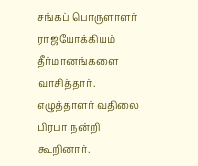சங்கப் பொருளாளர் ராஜயோக்கியம் தீர்மானங்களை வாசித்தார். எழுத்தாளர் வதிலை பிரபா நன்றி கூறினார்.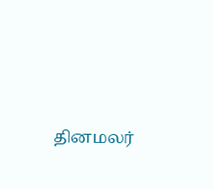தினமலர்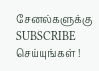சேனல்களுக்கு SUBSCRIBE செய்யுங்கள் !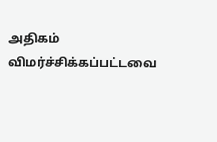அதிகம் விமர்ச்சிக்கப்பட்டவை